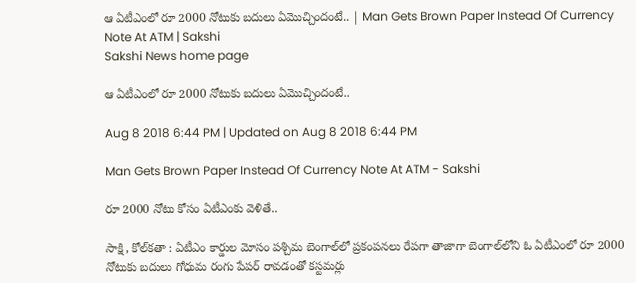ఆ ఏటీఎంలో రూ 2000 నోటుకు బదులు ఏమొచ్చిందంటే.. | Man Gets Brown Paper Instead Of Currency Note At ATM | Sakshi
Sakshi News home page

ఆ ఏటీఎంలో రూ 2000 నోటుకు బదులు ఏమొచ్చిందంటే..

Aug 8 2018 6:44 PM | Updated on Aug 8 2018 6:44 PM

Man Gets Brown Paper Instead Of Currency Note At ATM - Sakshi

రూ 2000 నోటు కోసం ఏటీఎంకు వెళితే..

సాక్షి, కోల్‌కతా : ఏటీఎం కార్డుల మోసం పశ్చిమ బెంగాల్‌లో ప్రకంపనలు రేపగా తాజాగా బెంగాల్‌లోని ఓ ఏటీఎంలో రూ 2000 నోటుకు బదులు గోధుమ రంగు పేపర్‌ రావడంతో కస్టమర్లు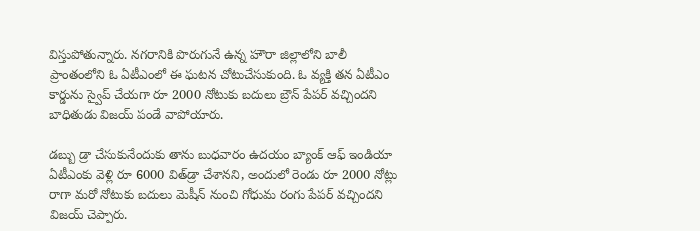విస్తుపోతున్నారు. నగరానికి పొరుగునే ఉన్న హౌరా జిల్లాలోని బాలీ ప్రాంతంలోని ఓ ఏటీఎంలో ఈ ఘటన చోటుచేసుకుంది. ఓ వ్యక్తి తన ఏటీఎం కార్డును స్వైప్‌ చేయగా రూ 2000 నోటుకు బదులు బ్రౌన్‌ పేపర్‌ వచ్చిందని బాధితుడు విజయ్‌ పండే వాపోయారు.

డబ్బు డ్రా చేసుకునేందుకు తాను బుధవారం ఉదయం బ్యాంక్‌ ఆఫ్‌ ఇండియా ఏటీఎంకు వెళ్లి రూ 6000 విత్‌డ్రా చేశానని, అందులో రెండు రూ 2000 నోట్లు రాగా మరో నోటుకు బదులు మెషీన్‌ నుంచి గోధుమ రంగు పేపర్‌ వచ్చిందని విజయ్‌ చెప్పారు.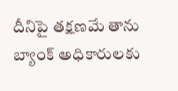దీనిపై తక్షణమే తాను బ్యాంక్‌ అధికారులకు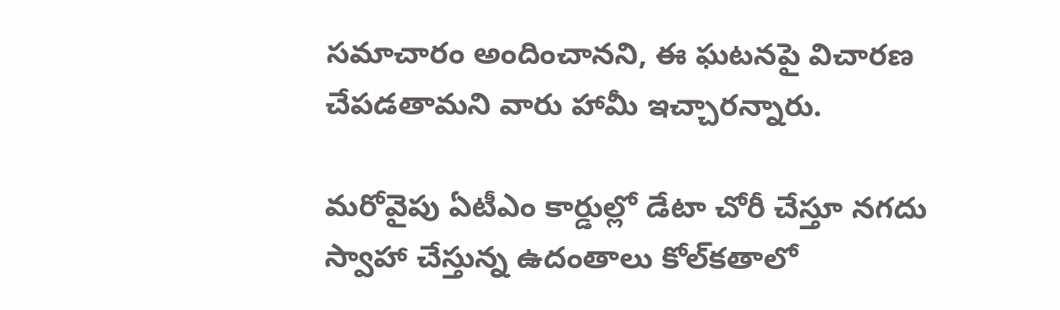సమాచారం అందించానని, ఈ ఘటనపై విచారణ చేపడతామని వారు హామీ ఇచ్చారన్నారు.

మరోవైపు ఏటీఎం కార్డుల్లో డేటా చోరీ చేస్తూ నగదు స్వాహా చేస్తున్న ఉదంతాలు కోల్‌కతాలో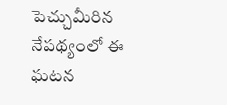పెచ్చుమీరిన నేపథ్యంలో ఈ ఘటన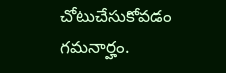చోటుచేసుకోవడం గమనార్హం.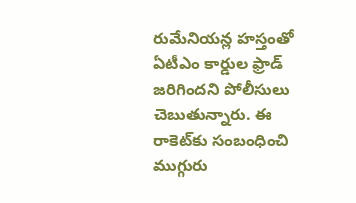రుమేనియన్ల హస్తంతో ఏటీఎం కార్డుల ఫ్రాడ్‌ జరిగిందని పోలీసులు చెబుతున్నారు. ఈ రాకెట్‌కు సంబంధించి ముగ్గురు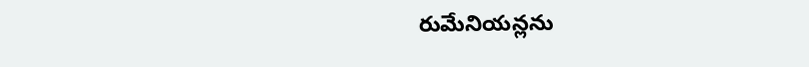రుమేనియన్లను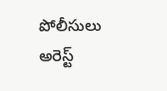పోలీసులు అరెస్ట్‌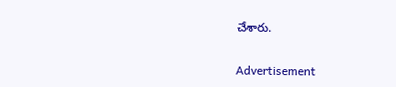చేశారు.

Advertisement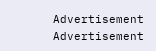Advertisement
Advertisement